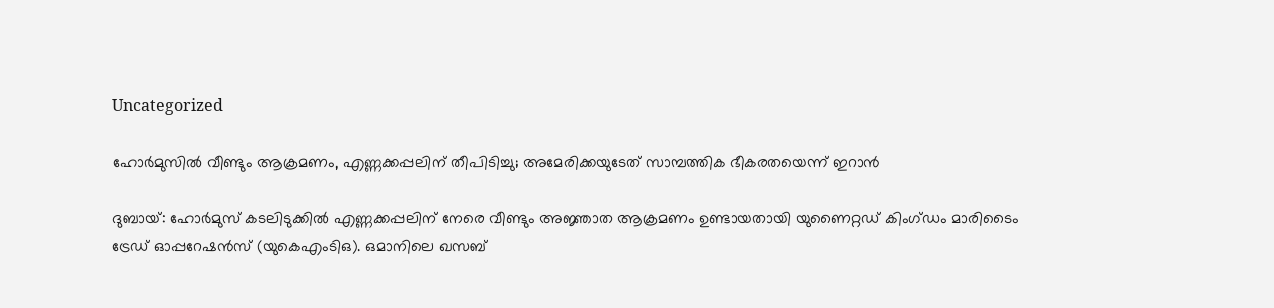Uncategorized

ഹോർമുസിൽ വീണ്ടും ആക്രമണം, എണ്ണക്കപ്പലിന് തീപിടിച്ചു; അമേരിക്കയുടേത് സാമ്പത്തിക ഭീകരതയെന്ന് ഇറാൻ

ദുബായ്: ഹോർമുസ് കടലിടുക്കിൽ എണ്ണക്കപ്പലിന് നേരെ വീണ്ടും അജ്ഞാത ആക്രമണം ഉണ്ടായതായി യുണൈറ്റഡ് കിംഗ്ഡം മാരിടൈം ട്രേഡ് ഓപ്പറേഷൻസ് (യുകെഎംടിഒ). ഒമാനിലെ ഖസബ്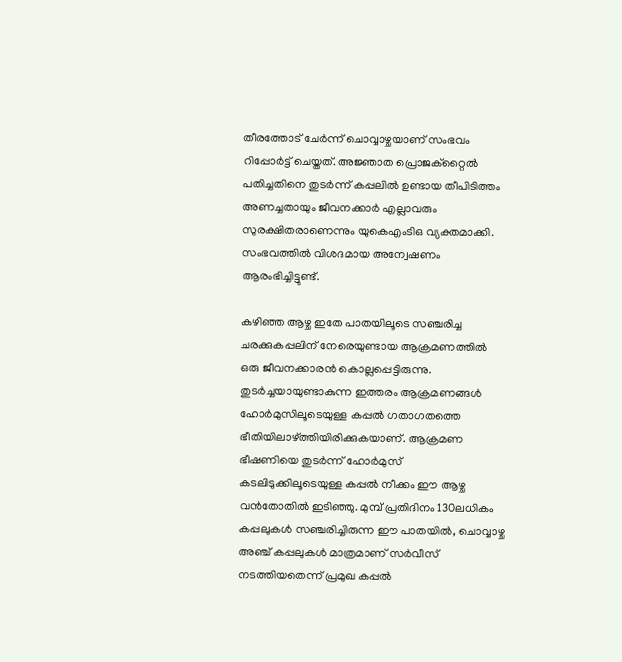തീരത്തോട് ചേർന്ന് ചൊവ്വാഴ്ചയാണ് സംഭവം റിപ്പോർട്ട് ചെയ്തത്. അജ്ഞാത പ്രൊജക്റ്റൈൽ പതിച്ചതിനെ തുടർന്ന് കപ്പലിൽ ഉണ്ടായ തീപിടിത്തം അണച്ചതായും ജീവനക്കാർ എല്ലാവരും സുരക്ഷിതരാണെന്നും യുകെഎംടിഒ വ്യക്തമാക്കി. സംഭവത്തിൽ വിശദമായ അന്വേഷണം ആരംഭിച്ചിട്ടുണ്ട്.

കഴിഞ്ഞ ആഴ്ച ഇതേ പാതയിലൂടെ സഞ്ചരിച്ച ചരക്കുകപ്പലിന് നേരെയുണ്ടായ ആക്രമണത്തിൽ ഒരു ജീവനക്കാരൻ കൊല്ലപ്പെട്ടിരുന്നു. തുടർച്ചയായുണ്ടാകുന്ന ഇത്തരം ആക്രമണങ്ങൾ ഹോർമുസിലൂടെയുള്ള കപ്പൽ ഗതാഗതത്തെ ഭീതിയിലാഴ്ത്തിയിരിക്കുകയാണ്. ആക്രമണ ഭീഷണിയെ തുടർന്ന് ഹോർമുസ് കടലിടുക്കിലൂടെയുള്ള കപ്പൽ നീക്കം ഈ ആഴ്ച വൻതോതിൽ ഇടിഞ്ഞു. മുമ്പ് പ്രതിദിനം 130ലധികം കപ്പലുകൾ സഞ്ചരിച്ചിരുന്ന ഈ പാതയിൽ, ചൊവ്വാഴ്ച അഞ്ച് കപ്പലുകൾ മാത്രമാണ് സർവീസ് നടത്തിയതെന്ന് പ്രമുഖ കപ്പൽ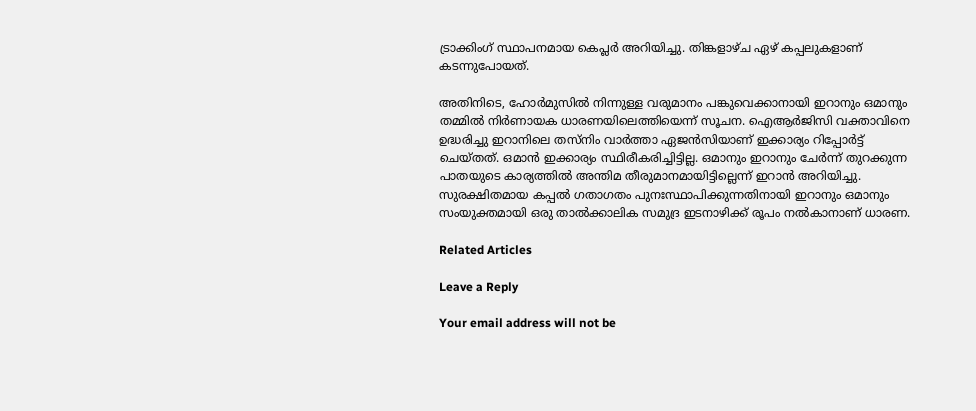ട്രാക്കിംഗ് സ്ഥാപനമായ കെപ്ലർ അറിയിച്ചു. തിങ്കളാഴ്ച ഏഴ് കപ്പലുകളാണ് കടന്നുപോയത്.

അതിനിടെ, ഹോർമുസിൽ നിന്നുള്ള വരുമാനം പങ്കുവെക്കാനായി ഇറാനും ഒമാനും തമ്മിൽ നിർണായക ധാരണയിലെത്തിയെന്ന് സൂചന. ഐആർജിസി വക്താവിനെ ഉദ്ധരിച്ചു ഇറാനിലെ തസ്നിം വാർത്താ ഏജൻസിയാണ് ഇക്കാര്യം റിപ്പോർട്ട് ചെയ്തത്. ഒമാൻ ഇക്കാര്യം സ്ഥിരീകരിച്ചിട്ടില്ല. ഒമാനും ഇറാനും ചേർന്ന് തുറക്കുന്ന പാതയുടെ കാര്യത്തിൽ അന്തിമ തീരുമാനമായിട്ടില്ലെന്ന് ഇറാൻ അറിയിച്ചു. സുരക്ഷിതമായ കപ്പൽ ഗതാഗതം പുനഃസ്ഥാപിക്കുന്നതിനായി ഇറാനും ഒമാനും സംയുക്തമായി ഒരു താൽക്കാലിക സമുദ്ര ഇടനാഴിക്ക് രൂപം നൽകാനാണ് ധാരണ.

Related Articles

Leave a Reply

Your email address will not be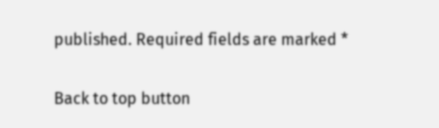published. Required fields are marked *

Back to top button